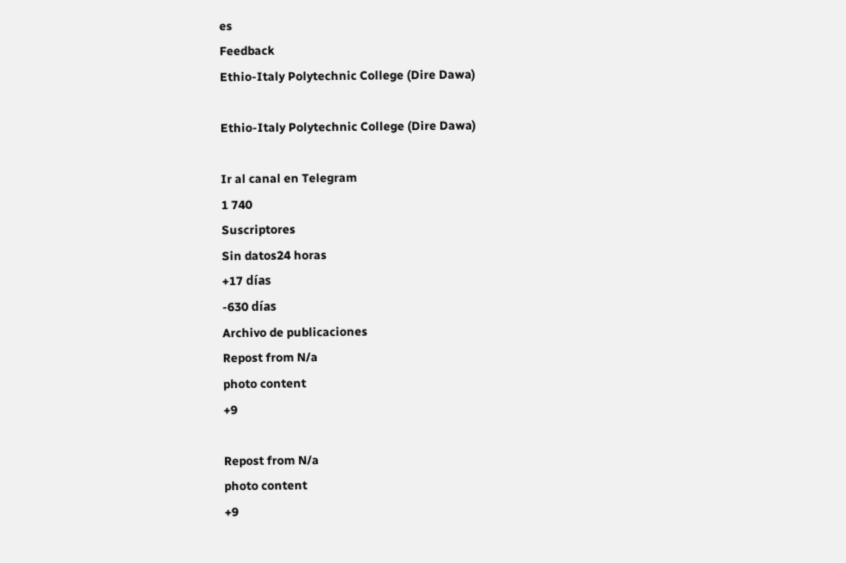es
Feedback
Ethio-Italy Polytechnic College (Dire Dawa)

Ethio-Italy Polytechnic College (Dire Dawa)

Ir al canal en Telegram
1 740
Suscriptores
Sin datos24 horas
+17 días
-630 días
Archivo de publicaciones
Repost from N/a
photo content
+9

Repost from N/a
photo content
+9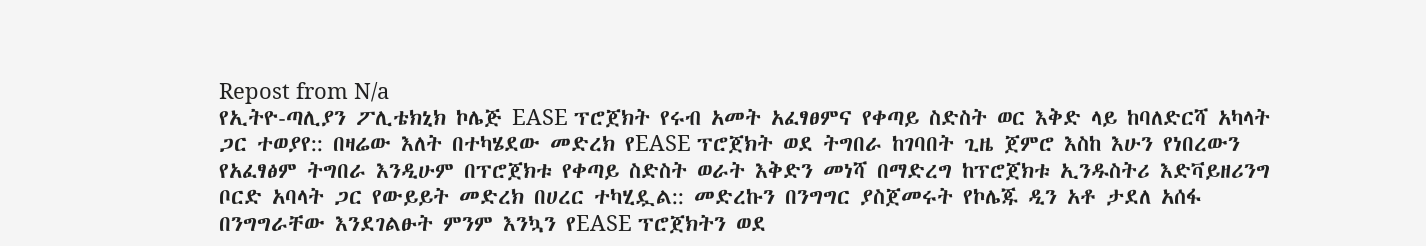Repost from N/a
የኢትዮ-ጣሊያን ፖሊቴክኒክ ኮሌጅ EASE ፕሮጀክት የሩብ አመት አፈፃፀምና የቀጣይ ስድስት ወር እቅድ ላይ ከባለድርሻ አካላት ጋር ተወያየ:: በዛሬው እለት በተካሄደው መድረክ የEASE ፕሮጀክት ወደ ትግበራ ከገባበት ጊዜ ጀምሮ እስከ እሁን የነበረውን የአፈፃፅም ትግበራ እንዲሁም በፕሮጀክቱ የቀጣይ ስድስት ወራት እቅድን መነሻ በማድረግ ከፕሮጀክቱ ኢንዱስትሪ እድቫይዘሪንግ ቦርድ አባላት ጋር የውይይት መድረክ በሀረር ተካሂዷል:: መድረኩን በንግግር ያስጀመሩት የኮሌጁ ዲን አቶ ታደለ አሰፋ በንግግራቸው እንደገልፁት ምንም እንኳን የEASE ፕሮጀክትን ወደ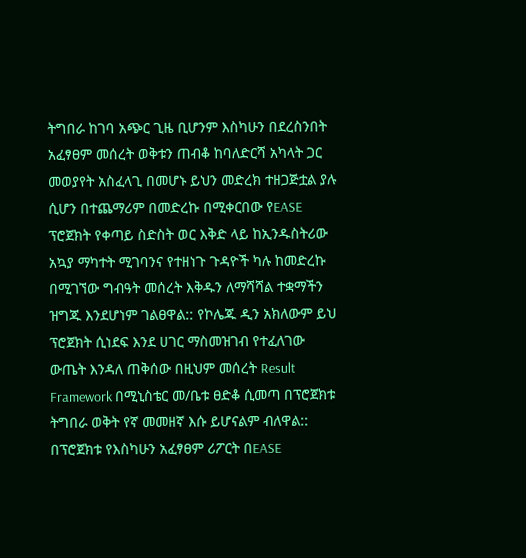ትግበራ ከገባ አጭር ጊዜ ቢሆንም እስካሁን በደረስንበት አፈፃፀም መሰረት ወቅቱን ጠብቆ ከባለድርሻ አካላት ጋር መወያየት አስፈላጊ በመሆኑ ይህን መድረክ ተዘጋጅቷል ያሉ ሲሆን በተጨማሪም በመድረኩ በሚቀርበው የEASE ፕሮጀክት የቀጣይ ስድስት ወር እቅድ ላይ ከኢንዱስትሪው አኳያ ማካተት ሚገባንና የተዘነጉ ጉዳዮች ካሉ ከመድረኩ በሚገኘው ግብዓት መሰረት እቅዱን ለማሻሻል ተቋማችን ዝግጁ እንደሆነም ገልፀዋል:: የኮሌጁ ዲን አክለውም ይህ ፕሮጀክት ሲነደፍ እንደ ሀገር ማስመዝገብ የተፈለገው ውጤት እንዳለ ጠቅሰው በዚህም መሰረት Result Framework በሚኒስቴር መ/ቤቱ ፀድቆ ሲመጣ በፕሮጀክቱ ትግበራ ወቅት የኛ መመዘኛ እሱ ይሆናልም ብለዋል:: በፕሮጀክቱ የእስካሁን አፈፃፀም ሪፖርት በEASE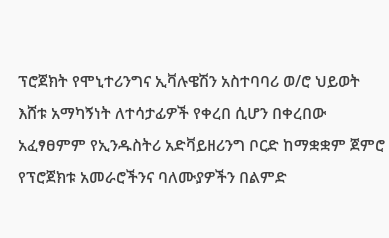ፕሮጀክት የሞኒተሪንግና ኢቫሉዌሽን አስተባባሪ ወ/ሮ ህይወት እሸቱ አማካኝነት ለተሳታፊዎች የቀረበ ሲሆን በቀረበው አፈፃፀምም የኢንዱስትሪ አድቫይዘሪንግ ቦርድ ከማቋቋም ጀምሮ የፕሮጀክቱ አመራሮችንና ባለሙያዎችን በልምድ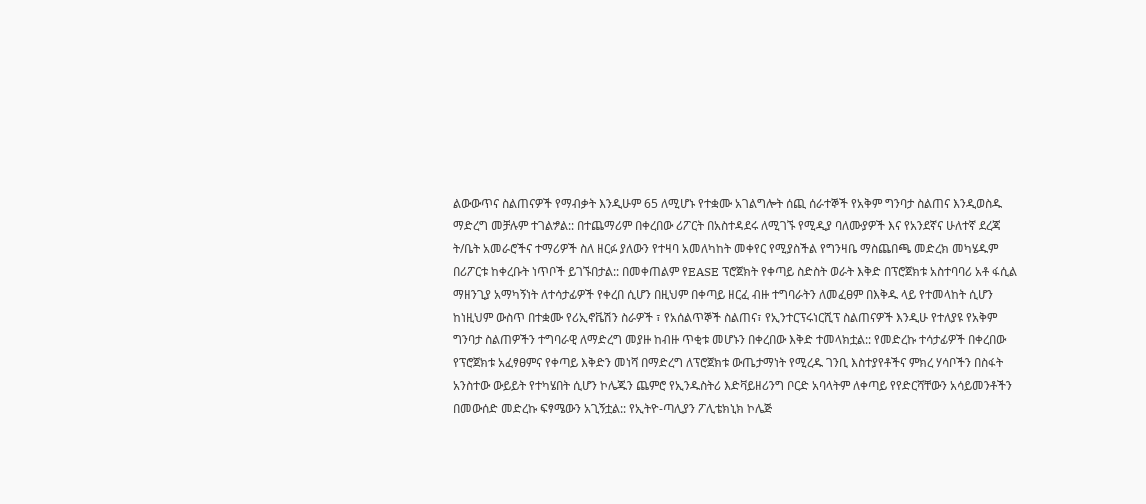ልውውጥና ስልጠናዎች የማብቃት እንዲሁም 65 ለሚሆኑ የተቋሙ አገልግሎት ሰጪ ሰራተኞች የአቅም ግንባታ ስልጠና እንዲወስዱ ማድረግ መቻሉም ተገልፇል:: በተጨማሪም በቀረበው ሪፖርት በአስተዳደሩ ለሚገኙ የሚዲያ ባለሙያዎች እና የአንደኛና ሁለተኛ ደረጃ ት/ቤት አመራሮችና ተማሪዎች ስለ ዘርፉ ያለውን የተዛባ አመለካከት መቀየር የሚያስችል የግንዛቤ ማስጨበጫ መድረክ መካሄዱም በሪፖርቱ ከቀረቡት ነጥቦች ይገኙበታል:: በመቀጠልም የEASE ፕሮጀክት የቀጣይ ስድስት ወራት እቅድ በፕሮጀክቱ አስተባባሪ አቶ ፋሲል ማዘንጊያ አማካኝነት ለተሳታፊዎች የቀረበ ሲሆን በዚህም በቀጣይ ዘርፈ ብዙ ተግባራትን ለመፈፀም በእቅዱ ላይ የተመላከት ሲሆን ከነዚህም ውስጥ በተቋሙ የሪኢኖቬሽን ስራዎች ፣ የአሰልጥኞች ስልጠና፣ የኢንተርፕሩነርሺፕ ስልጠናዎች እንዲሁ የተለያዩ የአቅም ግንባታ ስልጠዎችን ተግባራዊ ለማድረግ መያዙ ከብዙ ጥቂቱ መሆኑን በቀረበው እቅድ ተመላክቷል:: የመድረኩ ተሳታፊዎች በቀረበው የፕሮጀክቱ አፈፃፀምና የቀጣይ እቅድን መነሻ በማድረግ ለፕሮጀክቱ ውጤታማነት የሚረዱ ገንቢ እስተያየቶችና ምክረ ሃሳቦችን በስፋት አንስተው ውይይት የተካሄበት ሲሆን ኮሌጁን ጨምሮ የኢንዱስትሪ እድቫይዘሪንግ ቦርድ አባላትም ለቀጣይ የየድርሻቸውን አሳይመንቶችን በመውሰድ መድረኩ ፍፃሜውን አጊኝቷል:: የኢትዮ-ጣሊያን ፖሊቴክኒክ ኮሌጅ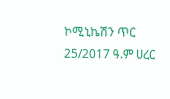ኮሚኒኬሽን ጥር 25/2017 ዓ.ም ሀረር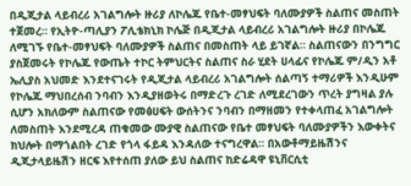በዲጂታል ላይብረሪ አገልግሎት ዙሪያ ለኮሌጁ የቤተ-መፃህፍት ባለሙያዎች ስልጠና መስጠት ተጀመረ። የኢትዮ-ጣሊያን ፖሊቴክኒክ ኮሌጅ በዲጂታል ላይብረሪ አገልግሎት ዙሪያ በኮሌጁ ለሚገኙ የቤተ-መፃህፍት ባለሙያዎች ስልጠና በመስጠት ላይ ይገኛል። ስልጠናውን በንግግር ያስጀመሩት የኮሌጁ የውጤት ተኮር ትምህርትና ስልጠና ስራ ሂደት ሀላፊና የኮሌጁ ም/ዲን አቶ ኤሊያስ አህመድ እንደተናገሩት የዲጂታል ላይብረሪ አገልግሎት ሰልጣኝ ተማሪዎች እንዲሁም የኮሌጁ ማህበረሰብ ንባብን እንዲያዘወትሩ በማድረጉ ረገድ ለሚደረገውን ጥረት ያግዛል ያሉ ሲሆን አክለውም ስልጠናው የመፅሀፍት ውሰትንና ንባብን በማዘመን የተቀላጠፈ አገልግሎት ለመስጠት እንደሚረዳ ጠቁመው ሙያዊ ስልጠናው የቤተ መፃህፍት ባለሙያዎችን እውቀትና ክህሎት በማጎልበት ረገድ የጎላ ፋይዳ እንዳለው ተናግረዋል። በአውቶማይዜሽንና ዲጂታላይዜሽን ዘርፍ እየተሰጠ ያለው ይህ ስልጠና ከድሬዳዋ ዩኒቨርሲቲ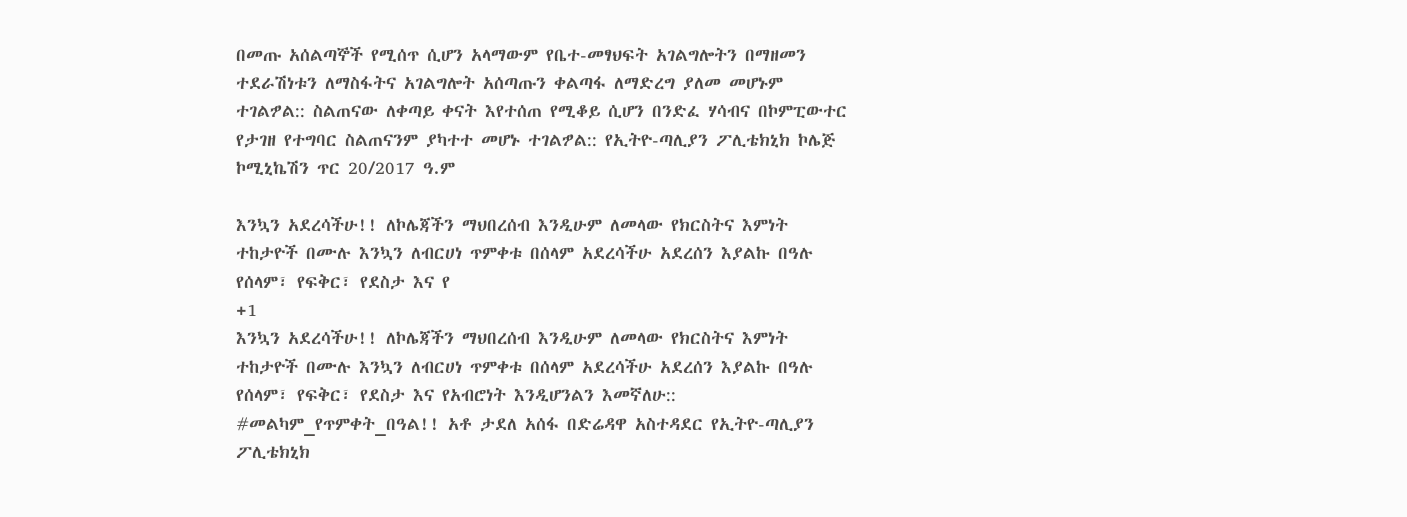በመጡ አሰልጣኞች የሚሰጥ ሲሆን አላማውም የቤተ-መፃህፍት አገልግሎትን በማዘመን ተደራሽነቱን ለማስፋትና አገልግሎት አሰጣጡን ቀልጣፋ ለማድረግ ያለመ መሆኑም ተገልፇል:: ስልጠናው ለቀጣይ ቀናት እየተሰጠ የሚቆይ ሲሆን በንድፈ ሃሳብና በኮምፒውተር የታገዘ የተግባር ስልጠናንም ያካተተ መሆኑ ተገልፇል:: የኢትዮ-ጣሊያን ፖሊቴክኒክ ኮሌጅ ኮሚኒኬሽን ጥር 20/2017 ዓ.ም

እንኳን አደረሳችሁ!! ለኮሌጃችን ማህበረሰብ እንዲሁም ለመላው የክርስትና እምነት ተከታዮች በሙሉ እንኳን ለብርሀነ ጥምቀቱ በሰላም አደረሳችሁ አደረሰን እያልኩ በዓሉ የሰላም፣ የፍቅር፣ የደስታ እና የ
+1
እንኳን አደረሳችሁ!! ለኮሌጃችን ማህበረሰብ እንዲሁም ለመላው የክርስትና እምነት ተከታዮች በሙሉ እንኳን ለብርሀነ ጥምቀቱ በሰላም አደረሳችሁ አደረሰን እያልኩ በዓሉ የሰላም፣ የፍቅር፣ የደስታ እና የአብሮነት እንዲሆንልን እመኛለሁ:: #መልካም_የጥምቀት_በዓል!! አቶ ታደለ አሰፋ በድሬዳዋ አስተዳደር የኢትዮ-ጣሊያን ፖሊቴክኒክ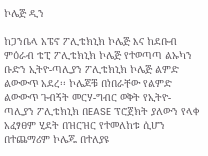ኮሌጅ ዲን

ከጋንቤላ አፔኖ ፖሊቴክኒክ ኮሌጅ እና ከደቡብ ምዕራብ ቴፒ ፖሊቴክኒክ ኮሌጅ የተወጣጣ ልኡካን ቡድን ኢትዮ-ጣሊያን ፖሊቴክኒክ ኮሌጅ ልምድ ልውውጥ አደረ፡፡ ኮሌጆቹ በነበራቸው የልምድ ልውውጥ ጉብኝት መርሃ-ግብር ወቅት የኢትዮ-ጣሊያን ፖሊቴክኒክ በEASE ፕሮጀክት ያለውን የላቀ አፈፃፀም ሂደት በዝርዝር የተመለከቱ ሲሆን በተጨማሪም ኮሌጁ በተለያዩ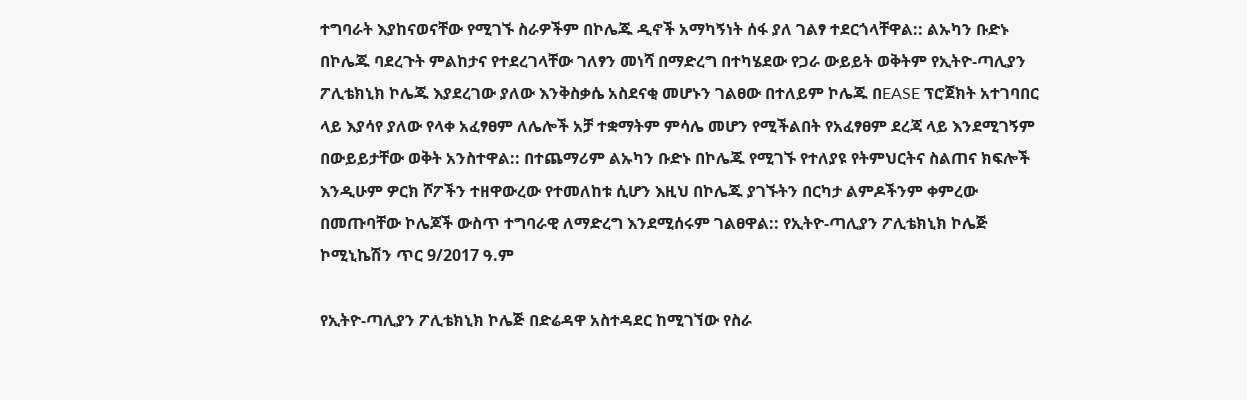ተግባራት እያከናወናቸው የሚገኙ ስራዎችም በኮሌጁ ዲኖች አማካኝነት ሰፋ ያለ ገልፃ ተደርጎላቸዋል:: ልኡካን ቡድኑ በኮሌጁ ባደረጉት ምልከታና የተደረገላቸው ገለፃን መነሻ በማድረግ በተካሄደው የጋራ ውይይት ወቅትም የኢትዮ-ጣሊያን ፖሊቴክኒክ ኮሌጁ እያደረገው ያለው እንቅስቃሴ አስደናቂ መሆኑን ገልፀው በተለይም ኮሌጁ በEASE ፕሮጀክት አተገባበር ላይ እያሳየ ያለው የላቀ አፈፃፀም ለሌሎች አቻ ተቋማትም ምሳሌ መሆን የሚችልበት የአፈፃፀም ደረጃ ላይ እንደሚገኝም በውይይታቸው ወቅት አንስተዋል:: በተጨማሪም ልኡካን ቡድኑ በኮሌጁ የሚገኙ የተለያዩ የትምህርትና ስልጠና ክፍሎች እንዲሁም ዎርክ ሾፖችን ተዘዋውረው የተመለከቱ ሲሆን እዚህ በኮሌጁ ያገኙትን በርካታ ልምዶችንም ቀምረው በመጡባቸው ኮሌጆች ውስጥ ተግባራዊ ለማድረግ እንደሚሰሩም ገልፀዋል:: የኢትዮ-ጣሊያን ፖሊቴክኒክ ኮሌጅ ኮሚኒኬሽን ጥር 9/2017 ዓ.ም

የኢትዮ-ጣሊያን ፖሊቴክኒክ ኮሌጅ በድሬዳዋ አስተዳደር ከሚገኘው የስራ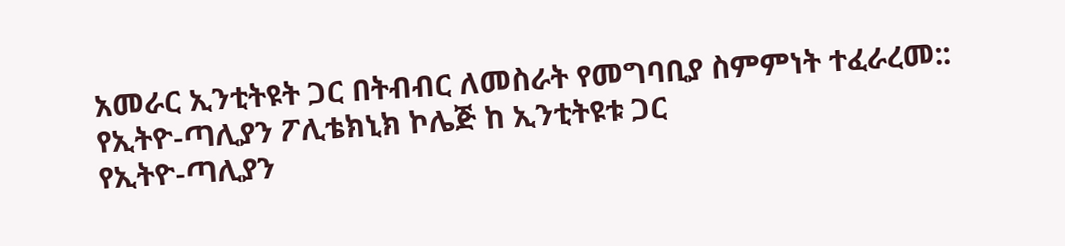አመራር ኢንቲትዩት ጋር በትብብር ለመስራት የመግባቢያ ስምምነት ተፈራረመ:: የኢትዮ-ጣሊያን ፖሊቴክኒክ ኮሌጅ ከ ኢንቲትዩቱ ጋር
የኢትዮ-ጣሊያን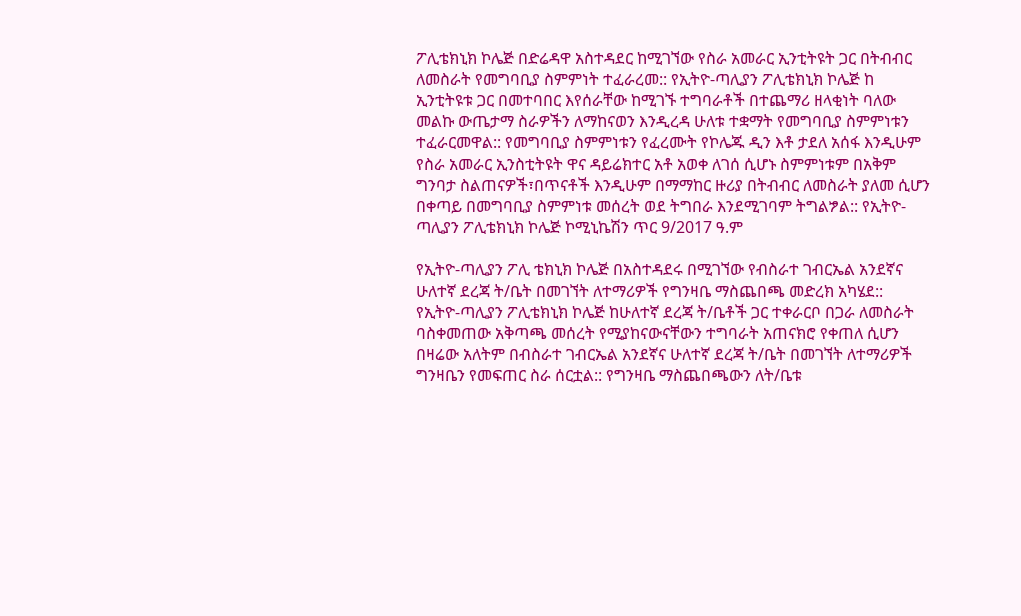ፖሊቴክኒክ ኮሌጅ በድሬዳዋ አስተዳደር ከሚገኘው የስራ አመራር ኢንቲትዩት ጋር በትብብር ለመስራት የመግባቢያ ስምምነት ተፈራረመ:: የኢትዮ-ጣሊያን ፖሊቴክኒክ ኮሌጅ ከ ኢንቲትዩቱ ጋር በመተባበር እየሰራቸው ከሚገኙ ተግባራቶች በተጨማሪ ዘላቂነት ባለው መልኩ ውጤታማ ስራዎችን ለማከናወን እንዲረዳ ሁለቱ ተቋማት የመግባቢያ ስምምነቱን ተፈራርመዋል:: የመግባቢያ ስምምነቱን የፈረሙት የኮሌጁ ዲን እቶ ታደለ አሰፋ እንዲሁም የስራ አመራር ኢንስቲትዩት ዋና ዳይሬክተር አቶ አወቀ ለገሰ ሲሆኑ ስምምነቱም በአቅም ግንባታ ስልጠናዎች፣በጥናቶች እንዲሁም በማማከር ዙሪያ በትብብር ለመስራት ያለመ ሲሆን በቀጣይ በመግባቢያ ስምምነቱ መሰረት ወደ ትግበራ እንደሚገባም ትግልፇል:: የኢትዮ-ጣሊያን ፖሊቴክኒክ ኮሌጅ ኮሚኒኬሽን ጥር 9/2017 ዓ.ም

የኢትዮ-ጣሊያን ፖሊ ቴክኒክ ኮሌጅ በአስተዳደሩ በሚገኘው የብስራተ ገብርኤል አንደኛና ሁለተኛ ደረጃ ት/ቤት በመገኘት ለተማሪዎች የግንዛቤ ማስጨበጫ መድረክ አካሄደ::  የኢትዮ-ጣሊያን ፖሊቴክኒክ ኮሌጅ ከሁለተኛ ደረጃ ት/ቤቶች ጋር ተቀራርቦ በጋራ ለመስራት ባስቀመጠው አቅጣጫ መሰረት የሚያከናውናቸውን ተግባራት አጠናክሮ የቀጠለ ሲሆን በዛሬው አለትም በብስራተ ገብርኤል አንደኛና ሁለተኛ ደረጃ ት/ቤት በመገኘት ለተማሪዎች ግንዛቤን የመፍጠር ስራ ሰርቷል:: የግንዛቤ ማስጨበጫውን ለት/ቤቱ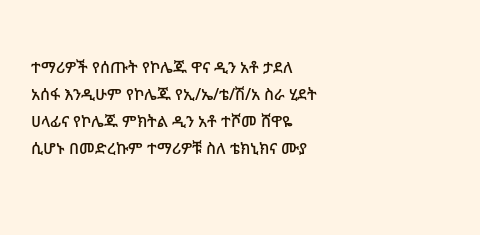ተማሪዎች የሰጡት የኮሌጁ ዋና ዲን አቶ ታደለ አሰፋ እንዲሁም የኮሌጁ የኢ/ኤ/ቴ/ሽ/አ ስራ ሂደት ሀላፊና የኮሌጁ ምክትል ዲን አቶ ተሾመ ሸዋዬ ሲሆኑ በመድረኩም ተማሪዎቹ ስለ ቴክኒክና ሙያ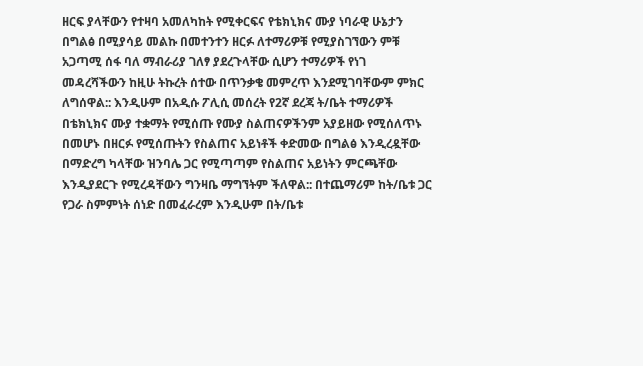ዘርፍ ያላቸውን የተዛባ አመለካከት የሚቀርፍና የቴክኒክና ሙያ ነባራዊ ሁኔታን በግልፅ በሚያሳይ መልኩ በመተንተን ዘርፉ ለተማሪዎቹ የሚያስገኘውን ምቹ አጋጣሚ ሰፋ ባለ ማብራሪያ ገለፃ ያደረጉላቸው ሲሆን ተማሪዎች የነገ መዳረሻችውን ከዚሁ ትኩረት ሰተው በጥንቃቄ መምረጥ እንደሚገባቸውም ምክር ለግሰዋል:: እንዲሁም በአዲሱ ፖሊሲ መሰረት የ2ኛ ደረጃ ት/ቤት ተማሪዎች በቴክኒክና ሙያ ተቋማት የሚሰጡ የሙያ ስልጠናዎችንም አያይዘው የሚሰለጥኑ በመሆኑ በዘርፉ የሚሰጡትን የስልጠና አይነቶች ቀድመው በግልፅ እንዲረዷቸው በማድረግ ካላቸው ዝንባሌ ጋር የሚጣጣም የስልጠና አይነትን ምርጫቸው እንዲያደርጉ የሚረዳቸውን ግንዛቤ ማግኘትም ችለዋል:: በተጨማሪም ከት/ቤቱ ጋር የጋራ ስምምነት ሰነድ በመፈራረም እንዲሁም በት/ቤቱ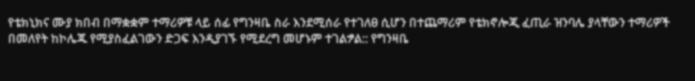የቴክኒክና ሙያ ክበብ በማቋቋም ተማሪዎቹ ላይ ሰፊ የግንዛቤ ስራ እንደሚሰራ የተገለፀ ሲሆን በተጨማሪም የቴክኖሎጂ ፈጢራ ዝንባሌ ያላቸውን ተማሪዎች በመለየት ከኮሌጁ የሚያስፈልገውን ድጋፍ እንዲያገኙ የሚደረግ መሆኑም ተገልፇል:: የግንዛቤ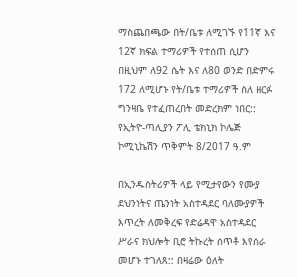ማስጨበጫው በት/ቤቱ ለሚገኙ የ11ኛ እና 12ኛ ክፍል ተማሪዎች የተሰጠ ሲሆን በዚህም ለ92 ሴት እና ለ80 ወንድ በድምሩ 172 ለሚሆኑ የት/ቤቱ ተማሪዎች ስለ ዘርፉ ግንዛቤ የተፈጠረበት መድረክም ነበር:: የኢትዮ-ጣሊያን ፖሊ ቴክኒክ ኮሌጅ ኮሚኒኬሽን ጥቅምት 8/2017 ዓ.ም

በኢንዱስትሪዎች ላይ የሚታየውን የሙያ ደህንነትና ጤንነት አስተዳደር ባለሙያዎች እጥረት ለመቅረፍ የድሬዳዋ አስተዳደር ሥራና ክህሎት ቢሮ ትኩረት ሰጥቶ እየሰራ መሆኑ ተገለጸ:: በዛሬው ዕለት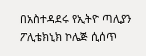በአስተዳደሩ የኢትዮ ጣሊያን ፖሊቴክኒክ ኮሌጅ ሲሰጥ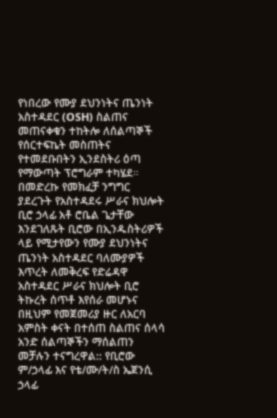የነበረው የሙያ ደህንነትና ጤንነት አስተዳደር (OSH) ስልጠና መጠናቀቁን ተከትሎ ለሰልጣኞች የሰርተፍኬት መስጠትና የተመደቡበትን ኢንደስትሪ ዕጣ የማውጣት ፕሮግራም ተካሄደ። በመድረኩ የመክፈቻ ንግግር ያደረጉት የአስተዳደሩ ሥራና ክህሎት ቢሮ ኃላፊ አቶ ሮቤል ጌታቸው እንደገለጹት ቢሮው በኢንዱስትሪዎች ላይ የሚታየውን የሙያ ደህንነትና ጤንነት አስተዳደር ባለሙያዎች እጥረት ለመቅረፍ የድሬዳዋ አስተዳደር ሥራና ክህሎት ቢሮ ትኩረት ሰጥቶ እየሰራ መሆኑና በዚህም የመጀመሪያ ዙር ለአርባ አምስት ቀናት በተሰጠ ስልጠና ሰላሳ አንድ ሰልጣኞችን ማሰልጠን መቻሉን ተናግረዋል:: የቢሮው ም/ኃላፊ እና የቴ/ሙ/ት/ስ ኤጀንሲ ኃላፊ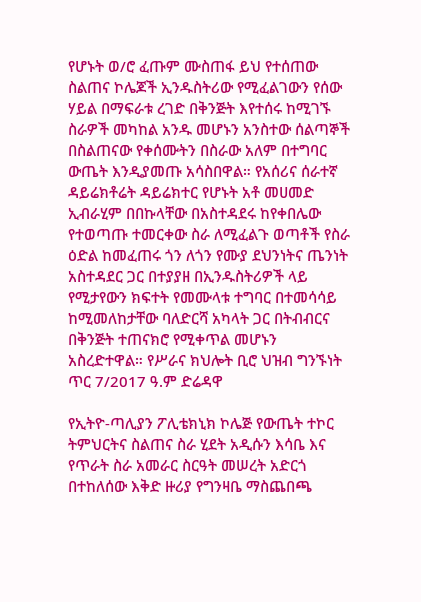የሆኑት ወ/ሮ ፈጡም ሙስጠፋ ይህ የተሰጠው ስልጠና ኮሌጆች ኢንዱስትሪው የሚፈልገውን የሰው ሃይል በማፍራቱ ረገድ በቅንጅት እየተሰሩ ከሚገኙ ስራዎች መካከል አንዱ መሆኑን አንስተው ሰልጣኞች በስልጠናው የቀሰሙትን በስራው አለም በተግባር ውጤት እንዲያመጡ አሳስበዋል። የአሰሪና ሰራተኛ ዳይሬክቶሬት ዳይሬክተር የሆኑት አቶ መሀመድ ኢብራሂም በበኩላቸው በአስተዳደሩ ከየቀበሌው የተወጣጡ ተመርቀው ስራ ለሚፈልጉ ወጣቶች የስራ ዕድል ከመፈጠሩ ጎን ለጎን የሙያ ደህንነትና ጤንነት አስተዳደር ጋር በተያያዘ በኢንዱስትሪዎች ላይ የሚታየውን ክፍተት የመሙላቱ ተግባር በተመሳሳይ ከሚመለከታቸው ባለድርሻ አካላት ጋር በትብብርና በቅንጅት ተጠናክሮ የሚቀጥል መሆኑን አስረድተዋል። የሥራና ክህሎት ቢሮ ህዝብ ግንኙነት ጥር 7/2017 ዓ.ም ድሬዳዋ

የኢትዮ-ጣሊያን ፖሊቴክኒክ ኮሌጅ የውጤት ተኮር ትምህርትና ስልጠና ስራ ሂደት አዲሱን እሳቤ እና የጥራት ስራ አመራር ስርዓት መሠረት አድርጎ በተከለሰው እቅድ ዙሪያ የግንዛቤ ማስጨበጫ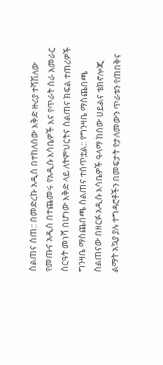ስልጠና ሰጠ:: በመድረኩ አዲስ በተከለሰው እቅድ ዙሪያ ተሻሽለው የመጡና አዲስ በተጨመሩ የአዲሱ እሳቤዎች እና የጥራት ስራ አመራር ስርዓት መነሻ በሆነው እቅድ ላይ ለትምህርትና ስልጠና ክፍል ተጠሪዎች ግንዛቤ ማስጨበጫ ስልጠና ተሰጥቷል:: የግንዛቤ ማስጨበጫ ስልጠናው በዘርፉ አዲሱ እሳቤዎች ዓላማ ከሰው ሀይልና ቴክኖሎጂ ልማት አኳያ ያሉ ተግዳሮቶችን በመፍታት የታለመውን ጥራቱን የጠበቅና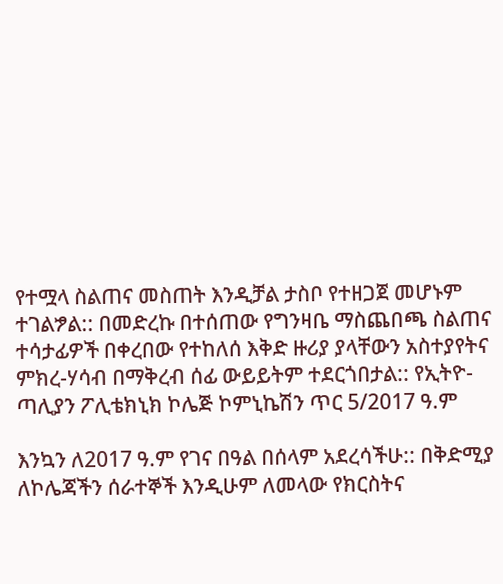የተሟላ ስልጠና መስጠት እንዲቻል ታስቦ የተዘጋጀ መሆኑም ተገልፇል:: በመድረኩ በተሰጠው የግንዛቤ ማስጨበጫ ስልጠና ተሳታፊዎች በቀረበው የተከለሰ እቅድ ዙሪያ ያላቸውን አስተያየትና ምክረ-ሃሳብ በማቅረብ ሰፊ ውይይትም ተደርጎበታል:: የኢትዮ-ጣሊያን ፖሊቴክኒክ ኮሌጅ ኮምኒኬሽን ጥር 5/2017 ዓ.ም

እንኳን ለ2017 ዓ.ም የገና በዓል በሰላም አደረሳችሁ:: በቅድሚያ ለኮሌጃችን ሰራተኞች እንዲሁም ለመላው የክርስትና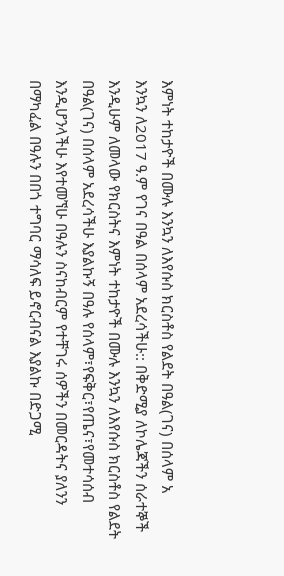እምነት ተከታዮች በሙሉ እንኳን ለእየሱስ ክርስቶስ የልደት በዓል(ገና) በሰላም አ
እንኳን ለ2017 ዓ.ም የገና በዓል በሰላም አደረሳችሁ:: በቅድሚያ ለኮሌጃችን ሰራተኞች እንዲሁም ለመላው የክርስትና እምነት ተከታዮች በሙሉ እንኳን ለእየሱስ ክርስቶስ የልደት በዓል(ገና) በሰላም አደረሳችሁ እያልኩኝ በዓሉ የሰላም፣የፍቅር፣የጤና፣የመተሳሰብ እንዲሆንላችሁ እየተመኘሁ በዓሉን ስናከብርም የተቸገሩ ሰዎችን በመርዳትና ያለንን በማካፈል በዓሉን በበጎ ተግባር ማሳለፍ ይኖርብናል እያልኩ በድጋሚ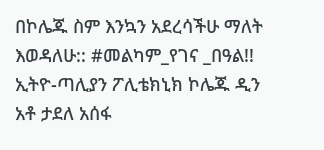በኮሌጁ ስም እንኳን አደረሳችሁ ማለት እወዳለሁ:: #መልካም_የገና _በዓል!! ኢትዮ-ጣሊያን ፖሊቴክኒክ ኮሌጁ ዲን አቶ ታደለ አሰፋ